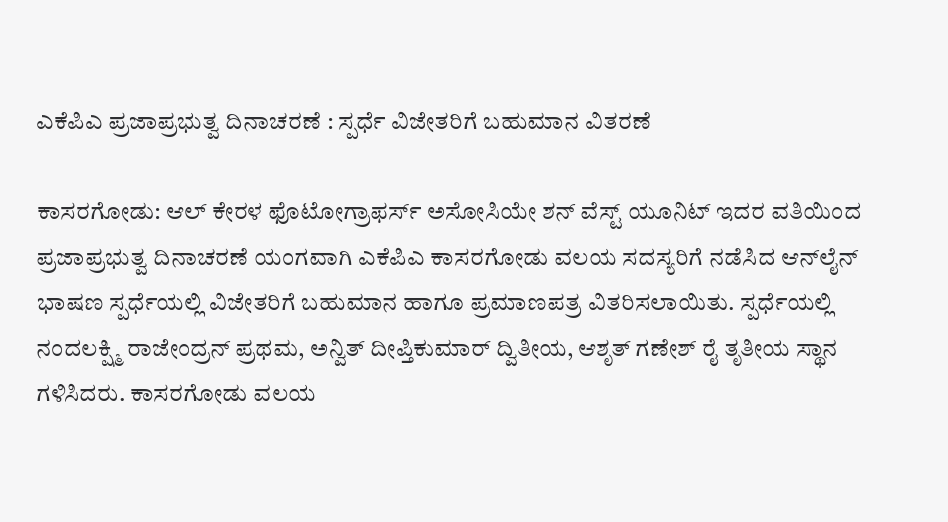ಎಕೆಪಿಎ ಪ್ರಜಾಪ್ರಭುತ್ವ ದಿನಾಚರಣೆ : ಸ್ಪರ್ಧೆ ವಿಜೇತರಿಗೆ ಬಹುಮಾನ ವಿತರಣೆ

ಕಾಸರಗೋಡು: ಆಲ್ ಕೇರಳ ಫೊಟೋಗ್ರಾಫರ್ಸ್ ಅಸೋಸಿಯೇ ಶನ್ ವೆಸ್ಟ್ ಯೂನಿಟ್ ಇದರ ವತಿಯಿಂದ ಪ್ರಜಾಪ್ರಭುತ್ವ ದಿನಾಚರಣೆ ಯಂಗವಾಗಿ ಎಕೆಪಿಎ ಕಾಸರಗೋಡು ವಲಯ ಸದಸ್ಯರಿಗೆ ನಡೆಸಿದ ಆನ್‌ಲೈನ್ ಭಾಷಣ ಸ್ಪರ್ಧೆಯಲ್ಲಿ ವಿಜೇತರಿಗೆ ಬಹುಮಾನ ಹಾಗೂ ಪ್ರಮಾಣಪತ್ರ ವಿತರಿಸಲಾಯಿತು. ಸ್ಪರ್ಧೆಯಲ್ಲಿ ನಂದಲಕ್ಷ್ಮಿ ರಾಜೇಂದ್ರನ್ ಪ್ರಥಮ, ಅನ್ವಿತ್ ದೀಪ್ತಿಕುಮಾರ್ ದ್ವಿತೀಯ, ಆಶೃತ್ ಗಣೇಶ್ ರೈ ತೃತೀಯ ಸ್ಥಾನ ಗಳಿಸಿದರು. ಕಾಸರಗೋಡು ವಲಯ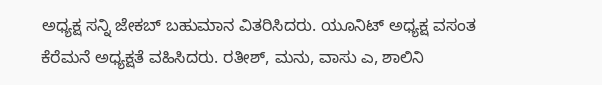ಅಧ್ಯಕ್ಷ ಸನ್ನಿ ಜೇಕಬ್ ಬಹುಮಾನ ವಿತರಿಸಿದರು. ಯೂನಿಟ್ ಅಧ್ಯಕ್ಷ ವಸಂತ ಕೆರೆಮನೆ ಅಧ್ಯಕ್ಷತೆ ವಹಿಸಿದರು. ರತೀಶ್, ಮನು, ವಾಸು ಎ, ಶಾಲಿನಿ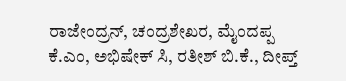ರಾಜೇಂದ್ರನ್, ಚಂದ್ರಶೇಖರ, ಮೈಂದಪ್ಪ ಕೆ.ಎಂ, ಅಭಿಷೇಕ್ ಸಿ, ರತೀಶ್ ಬಿ.ಕೆ., ದೀಪ್ತ್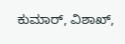ಕುಮಾರ್, ವಿಶಾಖ್,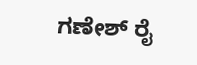ಗಣೇಶ್ ರೈ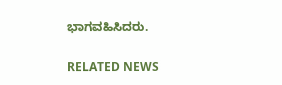ಭಾಗವಹಿಸಿದರು.

RELATED NEWS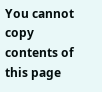You cannot copy contents of this page